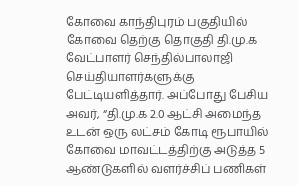கோவை காந்திபுரம் பகுதியில் கோவை தெற்கு தொகுதி தி.மு.க வேட்பாளர் செந்தில்பாலாஜி செய்தியாளர்களுக்கு பேட்டியளித்தார். அப்போது பேசிய அவர், “தி.மு.க 2.0 ஆட்சி அமைந்த உடன் ஒரு லட்சம் கோடி ரூபாயில் கோவை மாவட்டத்திற்கு அடுத்த 5 ஆண்டுகளில் வளர்ச்சிப் பணிகள்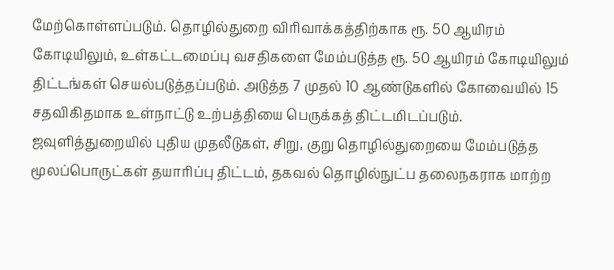மேற்கொள்ளப்படும். தொழில்துறை விரிவாக்கத்திற்காக ரூ. 50 ஆயிரம் கோடியிலும், உள்கட்டமைப்பு வசதிகளை மேம்படுத்த ரூ. 50 ஆயிரம் கோடியிலும் திட்டங்கள் செயல்படுத்தப்படும். அடுத்த 7 முதல் 10 ஆண்டுகளில் கோவையில் 15 சதவிகிதமாக உள்நாட்டு உற்பத்தியை பெருக்கத் திட்டமிடப்படும்.
ஜவுளித்துறையில் புதிய முதலீடுகள், சிறு, குறு தொழில்துறையை மேம்படுத்த மூலப்பொருட்கள் தயாரிப்பு திட்டம், தகவல் தொழில்நுட்ப தலைநகராக மாற்ற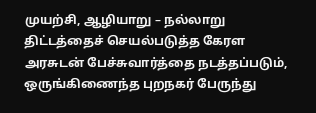முயற்சி, ஆழியாறு – நல்லாறு திட்டத்தைச் செயல்படுத்த கேரள அரசுடன் பேச்சுவார்த்தை நடத்தப்படும், ஒருங்கிணைந்த புறநகர் பேருந்து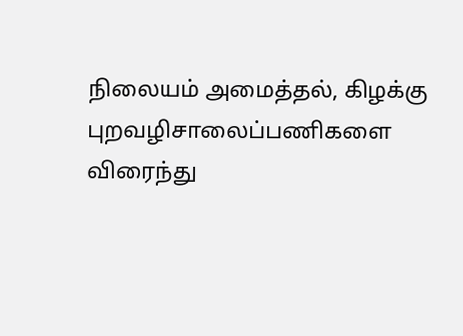நிலையம் அமைத்தல், கிழக்கு புறவழிசாலைப்பணிகளை விரைந்து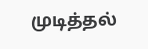முடித்தல்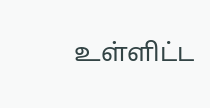உள்ளிட்ட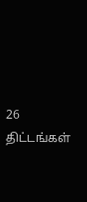26 திட்டங்கள்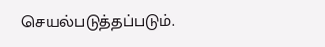செயல்படுத்தப்படும்.